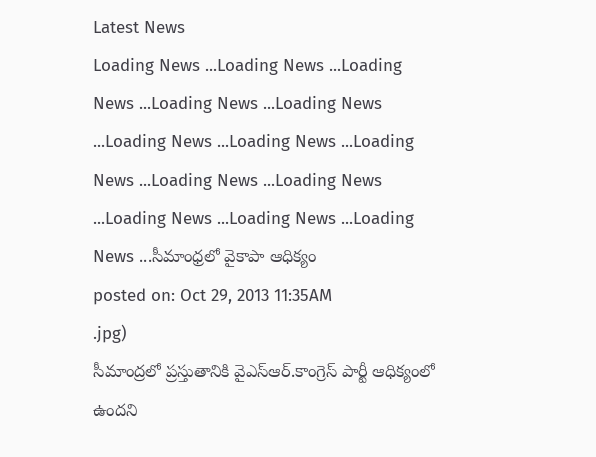Latest News
Loading News ...Loading News ...Loading News ...Loading News ...Loading News ...Loading News ...Loading News ...Loading News ...Loading News ...Loading News ...Loading News ...Loading News ...Loading News ...సీమాంధ్రలో వైకాపా ఆధిక్యం
posted on: Oct 29, 2013 11:35AM
.jpg)
సీమాంద్రలో ప్రస్తుతానికి వైఎస్ఆర్.కాంగ్రెస్ పార్టీ ఆధిక్యంలో ఉందని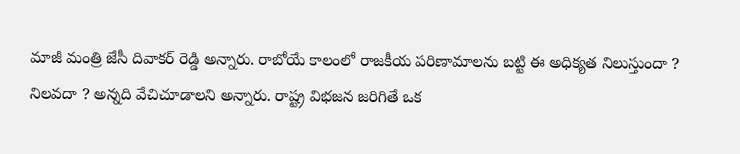మాజీ మంత్రి జేసీ దివాకర్ రెడ్డి అన్నారు. రాబోయే కాలంలో రాజకీయ పరిణామాలను బట్టి ఈ అధిక్యత నిలుస్తుందా ? నిలవదా ? అన్నది వేచిచూడాలని అన్నారు. రాష్ట్ర విభజన జరిగితే ఒక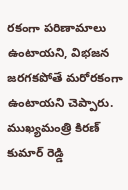రకంగా పరిణామాలు ఉంటాయని, విభజన జరగకపోతే మరోరకంగా ఉంటాయని చెప్పారు. ముఖ్యమంత్రి కిరణ్ కుమార్ రెడ్డి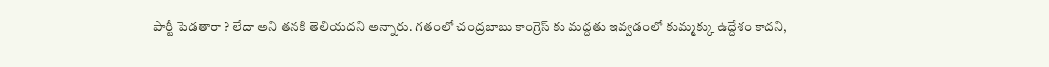పార్టీ పెడతారా ? లేదా అని తనకి తెలియదని అన్నారు. గతంలో చంద్రబాబు కాంగ్రెస్ కు మద్దతు ఇవ్వడంలో కుమ్మక్కు ఉద్దేశం కాదని,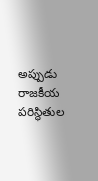అప్పుడు రాజకీయ పరిస్థితుల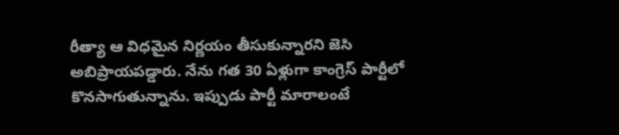రీత్యా ఆ విధమైన నిర్ణయం తీసుకున్నారని జెసి అబిప్రాయపడ్డారు. నేను గత 30 ఏళ్లుగా కాంగ్రెస్ పార్టీలో కొనసాగుతున్నాను. ఇప్పుడు పార్టీ మారాలంటే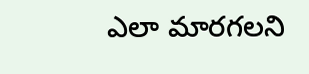ఎలా మారగలని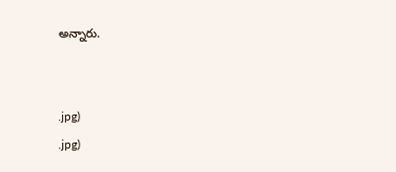అన్నారు.


.jpg)
.jpg)